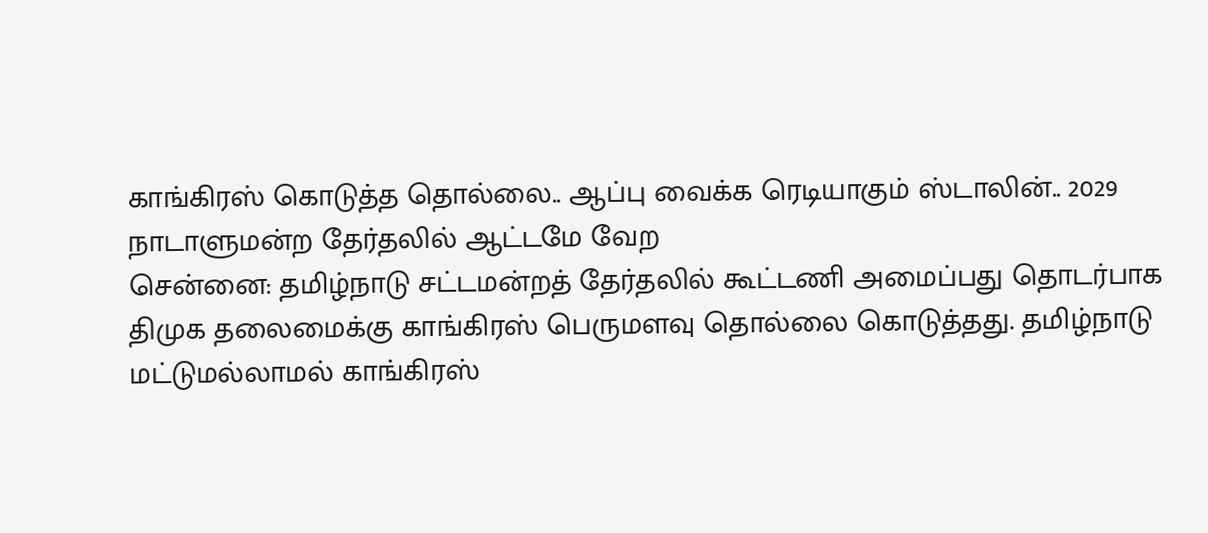காங்கிரஸ் கொடுத்த தொல்லை.. ஆப்பு வைக்க ரெடியாகும் ஸ்டாலின்.. 2029 நாடாளுமன்ற தேர்தலில் ஆட்டமே வேற
சென்னை: தமிழ்நாடு சட்டமன்றத் தேர்தலில் கூட்டணி அமைப்பது தொடர்பாக திமுக தலைமைக்கு காங்கிரஸ் பெருமளவு தொல்லை கொடுத்தது. தமிழ்நாடு மட்டுமல்லாமல் காங்கிரஸ்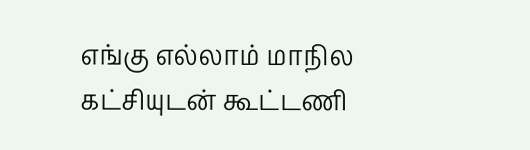எங்கு எல்லாம் மாநில கட்சியுடன் கூட்டணி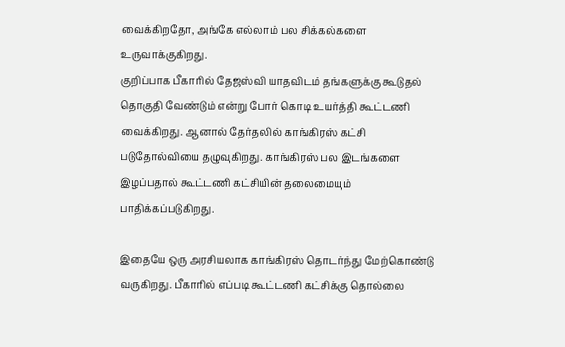வைக்கிறதோ, அங்கே எல்லாம் பல சிக்கல்களை உருவாக்குகிறது.
குறிப்பாக பீகாரில் தேஜஸ்வி யாதவிடம் தங்களுக்கு கூடுதல் தொகுதி வேண்டும் என்று போர் கொடி உயர்த்தி கூட்டணி வைக்கிறது. ஆனால் தேர்தலில் காங்கிரஸ் கட்சி படுதோல்வியை தழுவுகிறது. காங்கிரஸ் பல இடங்களை இழப்பதால் கூட்டணி கட்சியின் தலைமையும் பாதிக்கப்படுகிறது.

இதையே ஒரு அரசியலாக காங்கிரஸ் தொடர்ந்து மேற்கொண்டு வருகிறது. பீகாரில் எப்படி கூட்டணி கட்சிக்கு தொல்லை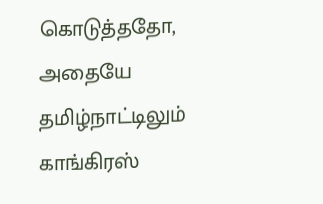கொடுத்ததோ, அதையே தமிழ்நாட்டிலும் காங்கிரஸ்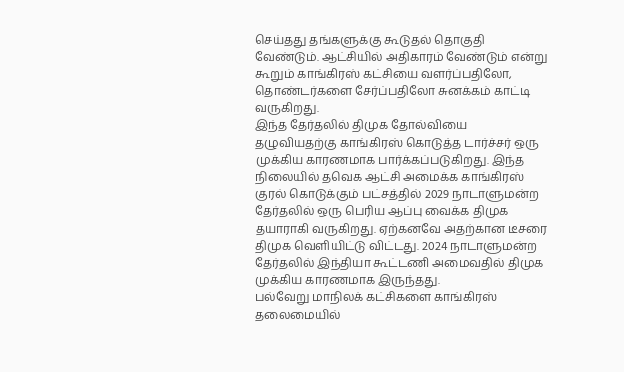செய்தது தங்களுக்கு கூடுதல் தொகுதி வேண்டும். ஆட்சியில் அதிகாரம் வேண்டும் என்று கூறும் காங்கிரஸ் கட்சியை வளர்ப்பதிலோ, தொண்டர்களை சேர்ப்பதிலோ சுனக்கம் காட்டி வருகிறது.
இந்த தேர்தலில் திமுக தோல்வியை தழுவியதற்கு காங்கிரஸ் கொடுத்த டார்ச்சர் ஒரு முக்கிய காரணமாக பார்க்கப்படுகிறது. இந்த நிலையில் தவெக ஆட்சி அமைக்க காங்கிரஸ் குரல் கொடுக்கும் பட்சத்தில் 2029 நாடாளுமன்ற தேர்தலில் ஒரு பெரிய ஆப்பு வைக்க திமுக தயாராகி வருகிறது. ஏற்கனவே அதற்கான டீசரை திமுக வெளியிட்டு விட்டது. 2024 நாடாளுமன்ற தேர்தலில் இந்தியா கூட்டணி அமைவதில் திமுக முக்கிய காரணமாக இருந்தது.
பல்வேறு மாநிலக் கட்சிகளை காங்கிரஸ் தலைமையில்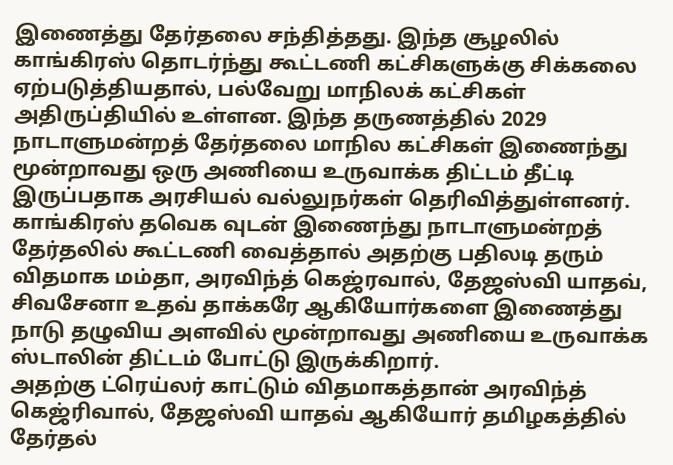இணைத்து தேர்தலை சந்தித்தது. இந்த சூழலில் காங்கிரஸ் தொடர்ந்து கூட்டணி கட்சிகளுக்கு சிக்கலை ஏற்படுத்தியதால், பல்வேறு மாநிலக் கட்சிகள் அதிருப்தியில் உள்ளன. இந்த தருணத்தில் 2029 நாடாளுமன்றத் தேர்தலை மாநில கட்சிகள் இணைந்து மூன்றாவது ஒரு அணியை உருவாக்க திட்டம் தீட்டி இருப்பதாக அரசியல் வல்லுநர்கள் தெரிவித்துள்ளனர்.
காங்கிரஸ் தவெக வுடன் இணைந்து நாடாளுமன்றத் தேர்தலில் கூட்டணி வைத்தால் அதற்கு பதிலடி தரும் விதமாக மம்தா, அரவிந்த் கெஜ்ரவால், தேஜஸ்வி யாதவ், சிவசேனா உதவ் தாக்கரே ஆகியோர்களை இணைத்து நாடு தழுவிய அளவில் மூன்றாவது அணியை உருவாக்க ஸ்டாலின் திட்டம் போட்டு இருக்கிறார்.
அதற்கு ட்ரெய்லர் காட்டும் விதமாகத்தான் அரவிந்த் கெஜ்ரிவால், தேஜஸ்வி யாதவ் ஆகியோர் தமிழகத்தில் தேர்தல்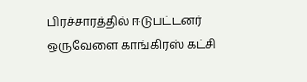பிரச்சாரத்தில் ஈடுபட்டனர் ஒருவேளை காங்கிரஸ் கட்சி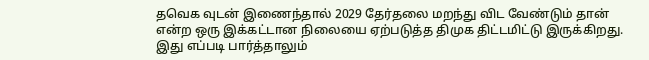தவெக வுடன் இணைந்தால் 2029 தேர்தலை மறந்து விட வேண்டும் தான் என்ற ஒரு இக்கட்டான நிலையை ஏற்படுத்த திமுக திட்டமிட்டு இருக்கிறது. இது எப்படி பார்த்தாலும்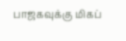பாஜகவுக்கு மிகப்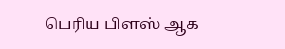பெரிய பிளஸ் ஆக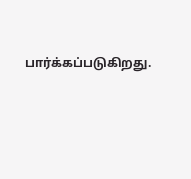பார்க்கப்படுகிறது.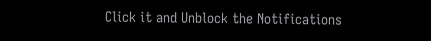Click it and Unblock the Notifications